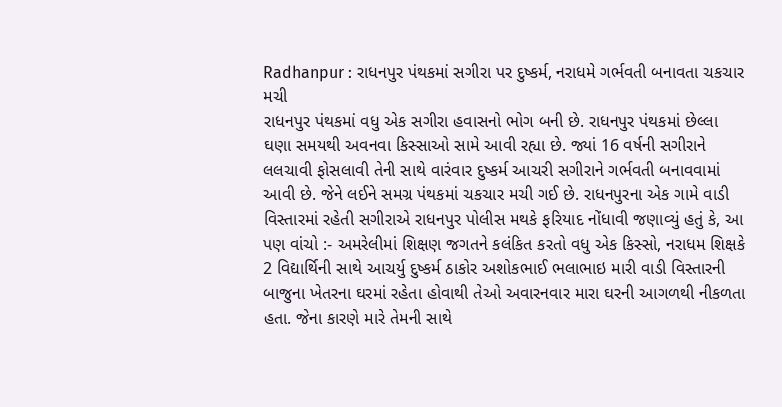Radhanpur : રાધનપુર પંથકમાં સગીરા પર દુષ્કર્મ, નરાધમે ગર્ભવતી બનાવતા ચકચાર મચી
રાધનપુર પંથકમાં વધુ એક સગીરા હવાસનો ભોગ બની છે. રાધનપુર પંથકમાં છેલ્લા ઘણા સમયથી અવનવા કિસ્સાઓ સામે આવી રહ્યા છે. જ્યાં 16 વર્ષની સગીરાને લલચાવી ફોસલાવી તેની સાથે વારંવાર દુષ્કર્મ આચરી સગીરાને ગર્ભવતી બનાવવામાં આવી છે. જેને લઈને સમગ્ર પંથકમાં ચકચાર મચી ગઈ છે. રાધનપુરના એક ગામે વાડી વિસ્તારમાં રહેતી સગીરાએ રાધનપુર પોલીસ મથકે ફરિયાદ નોંધાવી જણાવ્યું હતું કે, આ પણ વાંચો :- અમરેલીમાં શિક્ષણ જગતને કલંકિત કરતો વધુ એક કિસ્સો, નરાધમ શિક્ષકે 2 વિદ્યાર્થિની સાથે આચર્યુ દુષ્કર્મ ઠાકોર અશોકભાઈ ભલાભાઇ મારી વાડી વિસ્તારની બાજુના ખેતરના ઘરમાં રહેતા હોવાથી તેઓ અવારનવાર મારા ઘરની આગળથી નીકળતા હતા. જેના કારણે મારે તેમની સાથે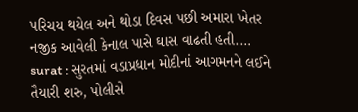પરિચય થયેલ અને થોડા દિવસ પછી અમારા ખેતર નજીક આવેલી કેનાલ પાસે ઘાસ વાઢતી હતી.…
surat : સુરતમાં વડાપ્રધાન મોદીનાં આગમનને લઈને તૈયારી શરુ, પોલીસે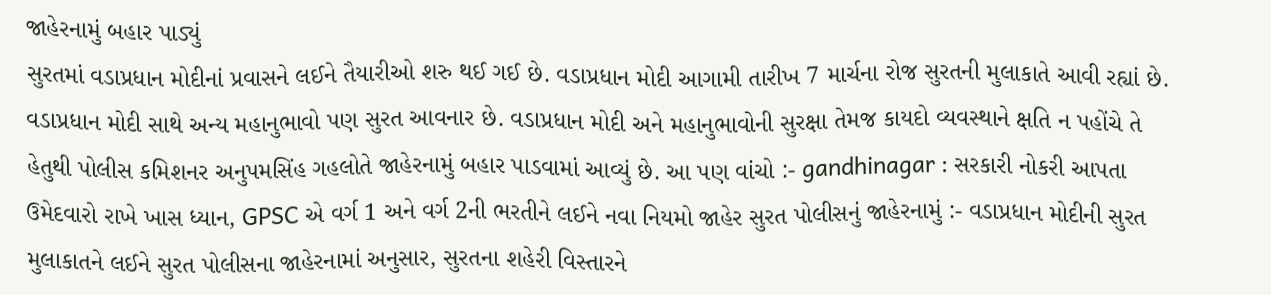જાહેરનામું બહાર પાડ્યું
સુરતમાં વડાપ્રધાન મોદીનાં પ્રવાસને લઈને તૈયારીઓ શરુ થઈ ગઈ છે. વડાપ્રધાન મોદી આગામી તારીખ 7 માર્ચના રોજ સુરતની મુલાકાતે આવી રહ્યાં છે. વડાપ્રધાન મોદી સાથે અન્ય મહાનુભાવો પણ સુરત આવનાર છે. વડાપ્રધાન મોદી અને મહાનુભાવોની સુરક્ષા તેમજ કાયદો વ્યવસ્થાને ક્ષતિ ન પહોંચે તે હેતુથી પોલીસ કમિશનર અનુપમસિંહ ગહલોતે જાહેરનામું બહાર પાડવામાં આવ્યું છે. આ પણ વાંચો :- gandhinagar : સરકારી નોકરી આપતા ઉમેદવારો રાખે ખાસ ધ્યાન, GPSC એ વર્ગ 1 અને વર્ગ 2ની ભરતીને લઈને નવા નિયમો જાહેર સુરત પોલીસનું જાહેરનામું :- વડાપ્રધાન મોદીની સુરત મુલાકાતને લઈને સુરત પોલીસના જાહેરનામાં અનુસાર, સુરતના શહેરી વિસ્તારને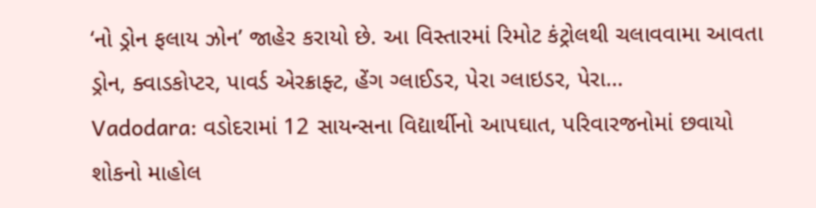‘નો ડ્રોન ફલાય ઝોન’ જાહેર કરાયો છે. આ વિસ્તારમાં રિમોટ કંટ્રોલથી ચલાવવામા આવતા ડ્રોન, ક્વાડકોપ્ટર, પાવર્ડ એરક્રાફ્ટ, હેંગ ગ્લાઈડર, પેરા ગ્લાઇડર, પેરા…
Vadodara: વડોદરામાં 12 સાયન્સના વિદ્યાર્થીનો આપઘાત, પરિવારજનોમાં છવાયો શોકનો માહોલ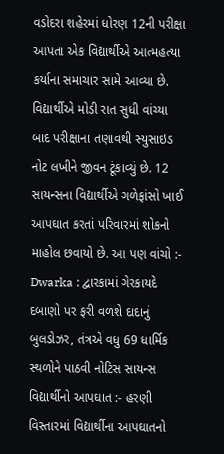વડોદરા શહેરમાં ધોરણ 12ની પરીક્ષા આપતા એક વિદ્યાર્થીએ આત્મહત્યા કર્યાના સમાચાર સામે આવ્યા છે. વિદ્યાર્થીએ મોડી રાત સુધી વાંચ્યા બાદ પરીક્ષાના તણાવથી સ્યુસાઇડ નોટ લખીને જીવન ટૂંકાવ્યું છે. 12 સાયન્સના વિદ્યાર્થીએ ગળેફાંસો ખાઈ આપઘાત કરતાં પરિવારમાં શોકનો માહોલ છવાયો છે. આ પણ વાંચો :- Dwarka : દ્વારકામાં ગેરકાયદે દબાણો પર ફરી વળશે દાદાનું બુલડોઝર, તંત્રએ વધુ 69 ધાર્મિક સ્થળોને પાઠવી નોટિસ સાયન્સ વિદ્યાર્થીનો આપઘાત :- હરણી વિસ્તારમાં વિદ્યાર્થીના આપઘાતનો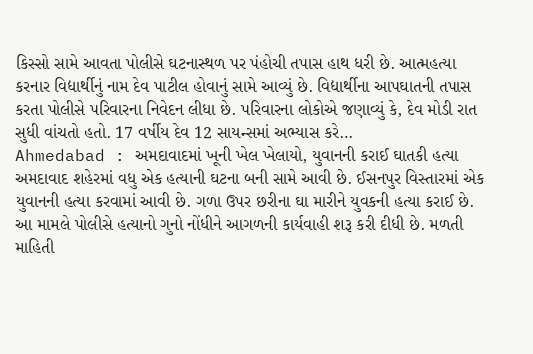કિસ્સો સામે આવતા પોલીસે ઘટનાસ્થળ પર પંહોચી તપાસ હાથ ધરી છે. આત્મહત્યા કરનાર વિદ્યાર્થીનું નામ દેવ પાટીલ હોવાનું સામે આવ્યું છે. વિદ્યાર્થીના આપઘાતની તપાસ કરતા પોલીસે પરિવારના નિવેદન લીધા છે. પરિવારના લોકોએ જણાવ્યું કે, દેવ મોડી રાત સુધી વાંચતો હતો. 17 વર્ષીય દેવ 12 સાયન્સમાં અભ્યાસ કરે…
Ahmedabad : અમદાવાદમાં ખૂની ખેલ ખેલાયો, યુવાનની કરાઈ ઘાતકી હત્યા
અમદાવાદ શહેરમાં વધુ એક હત્યાની ઘટના બની સામે આવી છે. ઈસનપુર વિસ્તારમાં એક યુવાનની હત્યા કરવામાં આવી છે. ગળા ઉપર છરીના ઘા મારીને યુવકની હત્યા કરાઈ છે. આ મામલે પોલીસે હત્યાનો ગુનો નોંધીને આગળની કાર્યવાહી શરૂ કરી દીધી છે. મળતી માહિતી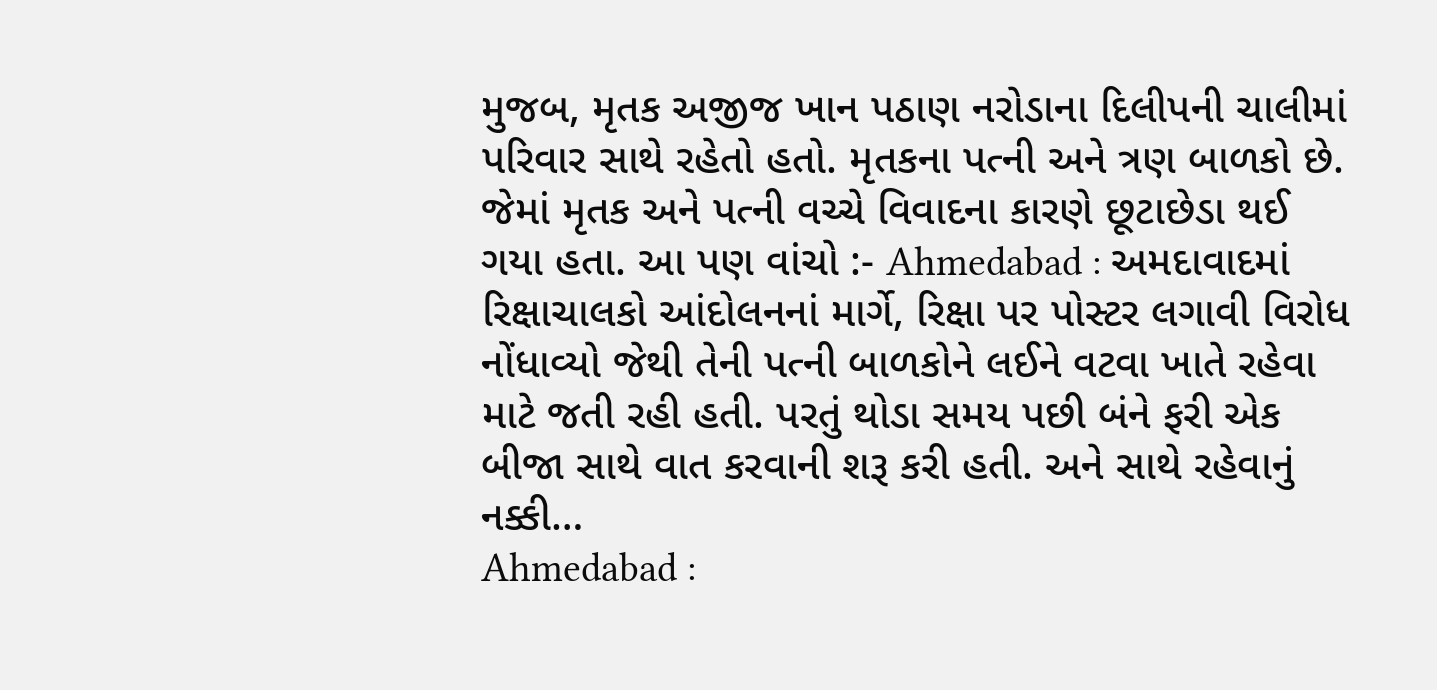મુજબ, મૃતક અજીજ ખાન પઠાણ નરોડાના દિલીપની ચાલીમાં પરિવાર સાથે રહેતો હતો. મૃતકના પત્ની અને ત્રણ બાળકો છે. જેમાં મૃતક અને પત્ની વચ્ચે વિવાદના કારણે છૂટાછેડા થઈ ગયા હતા. આ પણ વાંચો :- Ahmedabad : અમદાવાદમાં રિક્ષાચાલકો આંદોલનનાં માર્ગે, રિક્ષા પર પોસ્ટર લગાવી વિરોધ નોંધાવ્યો જેથી તેની પત્ની બાળકોને લઈને વટવા ખાતે રહેવા માટે જતી રહી હતી. પરતું થોડા સમય પછી બંને ફરી એક બીજા સાથે વાત કરવાની શરૂ કરી હતી. અને સાથે રહેવાનું નક્કી…
Ahmedabad :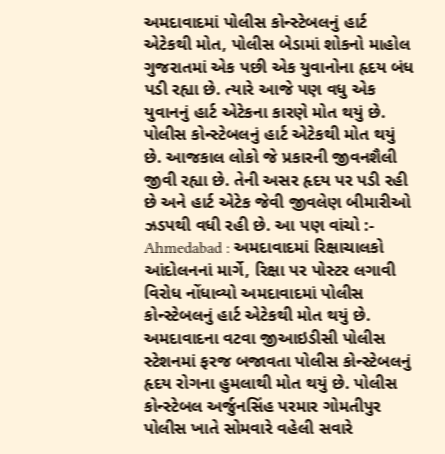અમદાવાદમાં પોલીસ કોન્સ્ટેબલનું હાર્ટ એટેકથી મોત, પોલીસ બેડામાં શોકનો માહોલ
ગુજરાતમાં એક પછી એક યુવાનોના હૃદય બંધ પડી રહ્યા છે. ત્યારે આજે પણ વધુ એક યુવાનનું હાર્ટ એટેકના કારણે મોત થયું છે. પોલીસ કોન્સ્ટેબલનું હાર્ટ એટેકથી મોત થયું છે. આજકાલ લોકો જે પ્રકારની જીવનશૈલી જીવી રહ્યા છે. તેની અસર હૃદય પર પડી રહી છે અને હાર્ટ એટેક જેવી જીવલેણ બીમારીઓ ઝડપથી વધી રહી છે. આ પણ વાંચો :- Ahmedabad : અમદાવાદમાં રિક્ષાચાલકો આંદોલનનાં માર્ગે, રિક્ષા પર પોસ્ટર લગાવી વિરોધ નોંધાવ્યો અમદાવાદમાં પોલીસ કોન્સ્ટેબલનું હાર્ટ એટેકથી મોત થયું છે. અમદાવાદના વટવા જીઆઇડીસી પોલીસ સ્ટેશનમાં ફરજ બજાવતા પોલીસ કોન્સ્ટેબલનું હૃદય રોગના હુમલાથી મોત થયું છે. પોલીસ કોન્સ્ટેબલ અર્જુનસિંહ પરમાર ગોમતીપુર પોલીસ ખાતે સોમવારે વહેલી સવારે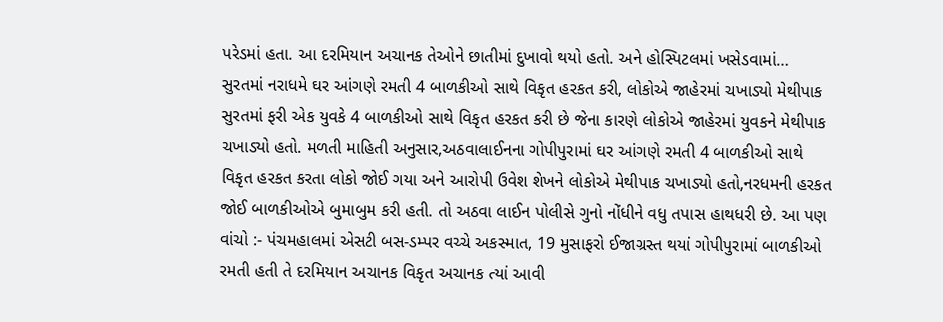પરેડમાં હતા. આ દરમિયાન અચાનક તેઓને છાતીમાં દુખાવો થયો હતો. અને હોસ્પિટલમાં ખસેડવામાં…
સુરતમાં નરાધમે ઘર આંગણે રમતી 4 બાળકીઓ સાથે વિકૃત હરકત કરી, લોકોએ જાહેરમાં ચખાડ્યો મેથીપાક
સુરતમાં ફરી એક યુવકે 4 બાળકીઓ સાથે વિકૃત હરકત કરી છે જેના કારણે લોકોએ જાહેરમાં યુવકને મેથીપાક ચખાડ્યો હતો. મળતી માહિતી અનુસાર,અઠવાલાઈનના ગોપીપુરામાં ઘર આંગણે રમતી 4 બાળકીઓ સાથે વિકૃત હરકત કરતા લોકો જોઈ ગયા અને આરોપી ઉવેશ શેખને લોકોએ મેથીપાક ચખાડ્યો હતો,નરધમની હરકત જોઈ બાળકીઓએ બુમાબુમ કરી હતી. તો અઠવા લાઈન પોલીસે ગુનો નોંધીને વધુ તપાસ હાથધરી છે. આ પણ વાંચો :- પંચમહાલમાં એસટી બસ-ડમ્પર વચ્ચે અકસ્માત, 19 મુસાફરો ઈજાગ્રસ્ત થયાં ગોપીપુરામાં બાળકીઓ રમતી હતી તે દરમિયાન અચાનક વિકૃત અચાનક ત્યાં આવી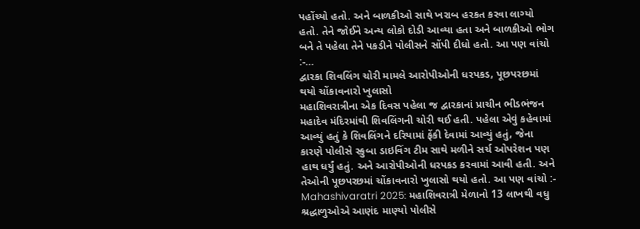પહોંચ્યો હતો. અને બાળકીઓ સાથે ખરાબ હરકત કરવા લાગ્યો હતો. તેને જોઈને અન્ય લોકો દોડી આવ્યા હતા અને બાળકીઓ ભોગ બને તે પહેલા તેને પકડીને પોલીસને સોંપી દીધો હતો. આ પણ વાંચો :-…
દ્વારકા શિવલિંગ ચોરી મામલે આરોપીઓની ધરપકડ, પૂછપરછમાં થયો ચોંકાવનારો ખુલાસો
મહાશિવરાત્રીના એક દિવસ પહેલા જ દ્વારકાનાં પ્રાચીન ભીડભંજન મહાદેવ મંદિરમાંથી શિવલિંગની ચોરી થઈ હતી. પહેલા એવું કહેવામાં આવ્યું હતું કે શિવલિંગને દરિયામાં ફેંકી દેવામાં આવ્યું હતું, જેના કારણે પોલીસે સ્કુબા ડાઇવિંગ ટીમ સાથે મળીને સર્ચ ઓપરેશન પણ હાથ ધર્યું હતું. અને આરોપીઓની ધરપકડ કરવામાં આવી હતી. અને તેઓની પૂછપરછમાં ચોંકાવનારો ખુલાસો થયો હતો. આ પણ વાંચો :- Mahashivaratri 2025: મહાશિવરાત્રી મેળાનો 13 લાખથી વધુ શ્રદ્ધાળુઓએ આણંદ માણ્યો પોલીસે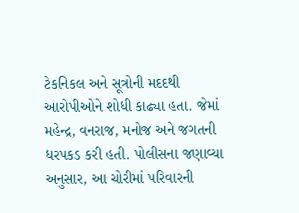ટેકનિકલ અને સૂત્રોની મદદથી આરોપીઓને શોધી કાઢ્યા હતા. જેમાં મહેન્દ્ર, વનરાજ, મનોજ અને જગતની ધરપકડ કરી હતી. પોલીસના જણાવ્યા અનુસાર, આ ચોરીમાં પરિવારની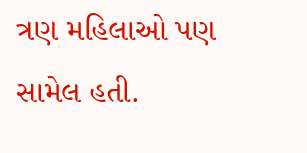ત્રણ મહિલાઓ પણ સામેલ હતી.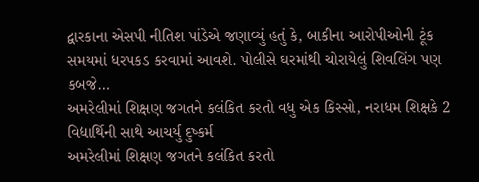દ્વારકાના એસપી નીતિશ પાંડેએ જણાવ્યું હતું કે, બાકીના આરોપીઓની ટૂંક સમયમાં ધરપકડ કરવામાં આવશે. પોલીસે ઘરમાંથી ચોરાયેલું શિવલિંગ પણ કબજે…
અમરેલીમાં શિક્ષણ જગતને કલંકિત કરતો વધુ એક કિસ્સો, નરાધમ શિક્ષકે 2 વિદ્યાર્થિની સાથે આચર્યુ દુષ્કર્મ
અમરેલીમાં શિક્ષણ જગતને કલંકિત કરતો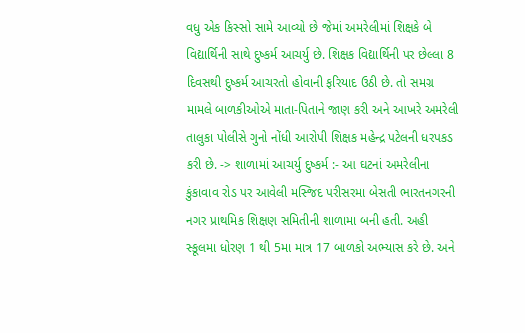વધુ એક કિસ્સો સામે આવ્યો છે જેમાં અમરેલીમાં શિક્ષકે બે વિદ્યાર્થિની સાથે દુષ્કર્મ આચર્યુ છે. શિક્ષક વિદ્યાર્થિની પર છેલ્લા 8 દિવસથી દુષ્કર્મ આચરતો હોવાની ફરિયાદ ઉઠી છે. તો સમગ્ર મામલે બાળકીઓએ માતા-પિતાને જાણ કરી અને આખરે અમરેલી તાલુકા પોલીસે ગુનો નોંધી આરોપી શિક્ષક મહેન્દ્ર પટેલની ધરપકડ કરી છે. -> શાળામાં આચર્યુ દુષ્કર્મ :- આ ઘટનાં અમરેલીના કુંકાવાવ રોડ પર આવેલી મસ્જિદ પરીસરમા બેસતી ભારતનગરની નગર પ્રાથમિક શિક્ષણ સમિતીની શાળામા બની હતી. અહી સ્કૂલમા ધોરણ 1 થી 5મા માત્ર 17 બાળકો અભ્યાસ કરે છે. અને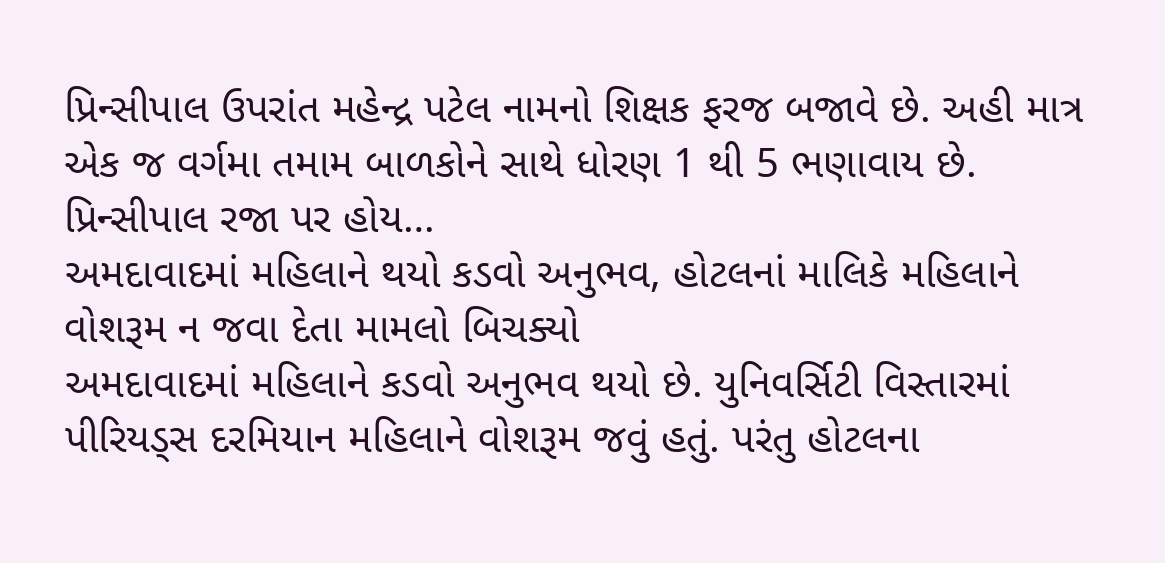પ્રિન્સીપાલ ઉપરાંત મહેન્દ્ર પટેલ નામનો શિક્ષક ફરજ બજાવે છે. અહી માત્ર એક જ વર્ગમા તમામ બાળકોને સાથે ધોરણ 1 થી 5 ભણાવાય છે. પ્રિન્સીપાલ રજા પર હોય…
અમદાવાદમાં મહિલાને થયો કડવો અનુભવ, હોટલનાં માલિકે મહિલાને વોશરૂમ ન જવા દેતા મામલો બિચક્યો
અમદાવાદમાં મહિલાને કડવો અનુભવ થયો છે. યુનિવર્સિટી વિસ્તારમાં પીરિયડ્સ દરમિયાન મહિલાને વોશરૂમ જવું હતું. પરંતુ હોટલના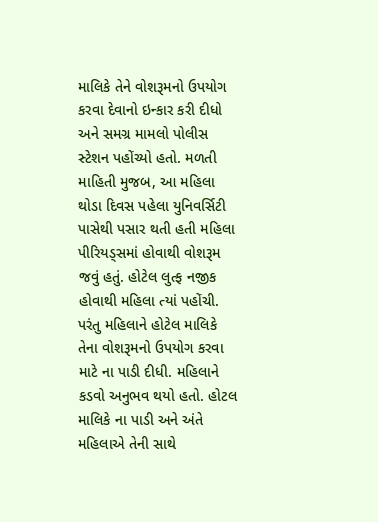માલિકે તેને વોશરૂમનો ઉપયોગ કરવા દેવાનો ઇન્કાર કરી દીધો અને સમગ્ર મામલો પોલીસ સ્ટેશન પહોંચ્યો હતો. મળતી માહિતી મુજબ, આ મહિલા થોડા દિવસ પહેલા યુનિવર્સિટી પાસેથી પસાર થતી હતી મહિલા પીરિયડ્સમાં હોવાથી વોશરૂમ જવું હતું. હોટેલ લુત્ફ નજીક હોવાથી મહિલા ત્યાં પહોંચી. પરંતુ મહિલાને હોટેલ માલિકે તેના વોશરૂમનો ઉપયોગ કરવા માટે ના પાડી દીધી. મહિલાને કડવો અનુભવ થયો હતો. હોટલ માલિકે ના પાડી અને અંતે મહિલાએ તેની સાથે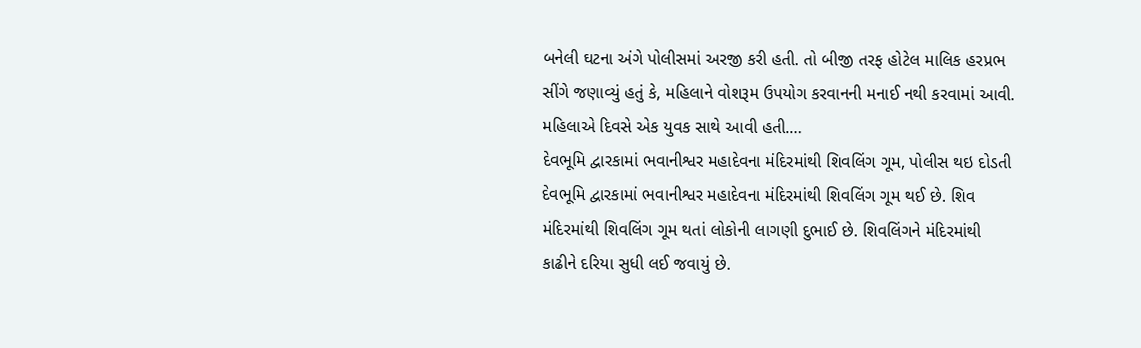બનેલી ઘટના અંગે પોલીસમાં અરજી કરી હતી. તો બીજી તરફ હોટેલ માલિક હરપ્રભ સીંગે જણાવ્યું હતું કે, મહિલાને વોશરૂમ ઉપયોગ કરવાનની મનાઈ નથી કરવામાં આવી. મહિલાએ દિવસે એક યુવક સાથે આવી હતી.…
દેવભૂમિ દ્વારકામાં ભવાનીશ્વર મહાદેવના મંદિરમાંથી શિવલિંગ ગૂમ, પોલીસ થઇ દોડતી
દેવભૂમિ દ્વારકામાં ભવાનીશ્વર મહાદેવના મંદિરમાંથી શિવલિંગ ગૂમ થઈ છે. શિવ મંદિરમાંથી શિવલિંગ ગૂમ થતાં લોકોની લાગણી દુભાઈ છે. શિવલિંગને મંદિરમાંથી કાઢીને દરિયા સુધી લઈ જવાયું છે.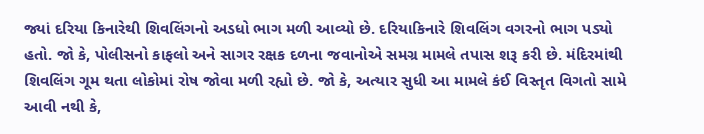જ્યાં દરિયા કિનારેથી શિવલિંગનો અડધો ભાગ મળી આવ્યો છે. દરિયાકિનારે શિવલિંગ વગરનો ભાગ પડ્યો હતો. જો કે, પોલીસનો કાફલો અને સાગર રક્ષક દળના જવાનોએ સમગ્ર મામલે તપાસ શરૂ કરી છે. મંદિરમાંથી શિવલિંગ ગૂમ થતા લોકોમાં રોષ જોવા મળી રહ્યો છે. જો કે, અત્યાર સુધી આ મામલે કંઈ વિસ્તૃત વિગતો સામે આવી નથી કે,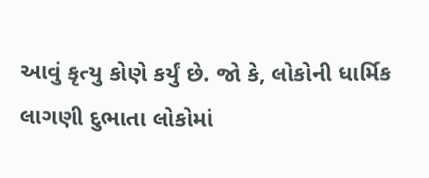આવું કૃત્યુ કોણે કર્યું છે. જો કે, લોકોની ધાર્મિક લાગણી દુભાતા લોકોમાં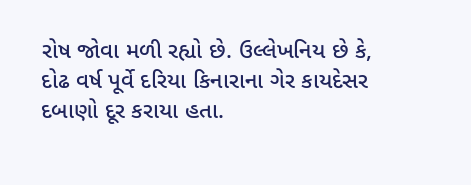રોષ જોવા મળી રહ્યો છે. ઉલ્લેખનિય છે કે, દોઢ વર્ષ પૂર્વે દરિયા કિનારાના ગેર કાયદેસર દબાણો દૂર કરાયા હતા.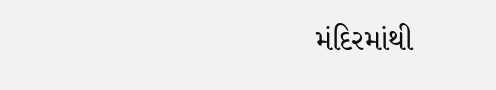મંદિરમાંથી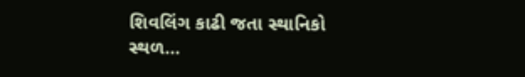શિવલિંગ કાઢી જતા સ્થાનિકો સ્થળ…